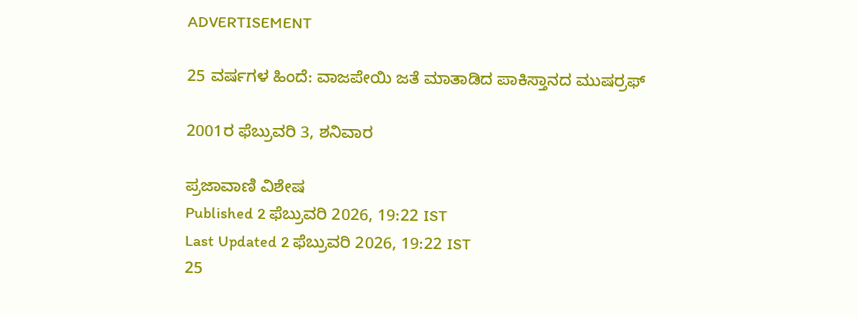ADVERTISEMENT

25 ವರ್ಷಗಳ ಹಿಂದೆ: ವಾಜಪೇಯಿ ಜತೆ ಮಾತಾಡಿದ ಪಾಕಿಸ್ತಾನದ ಮುಷರ‍್ರಫ್

2001ರ ಫೆಬ್ರುವರಿ 3, ಶನಿವಾರ

ಪ್ರಜಾವಾಣಿ ವಿಶೇಷ
Published 2 ಫೆಬ್ರುವರಿ 2026, 19:22 IST
Last Updated 2 ಫೆಬ್ರುವರಿ 2026, 19:22 IST
25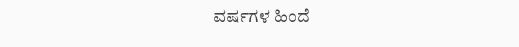ವರ್ಷಗಳ ಹಿಂದೆ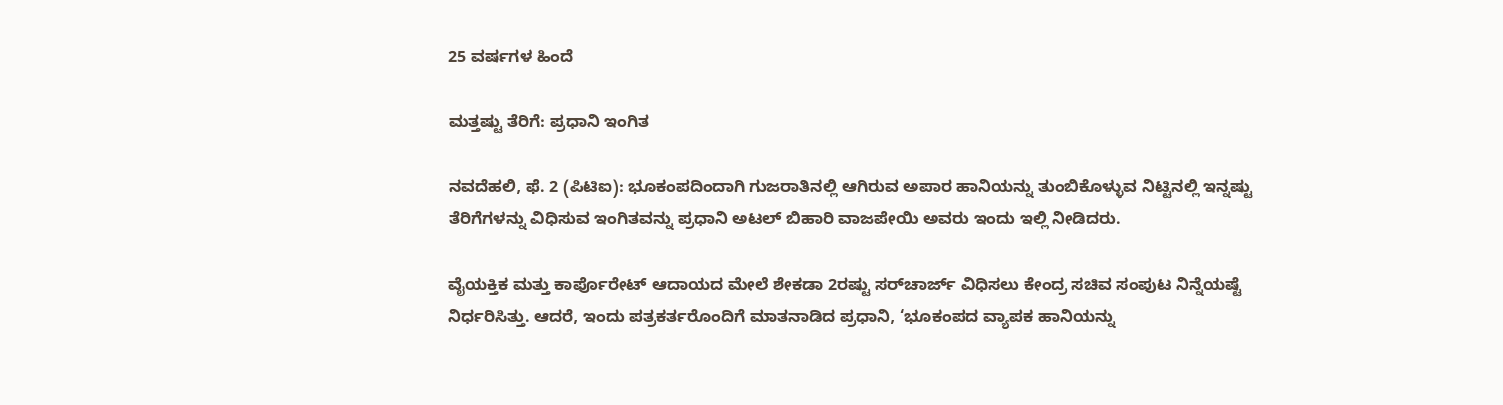25 ವರ್ಷಗಳ ಹಿಂದೆ

ಮತ್ತಷ್ಟು ತೆರಿಗೆ: ಪ್ರಧಾನಿ ಇಂಗಿತ

ನವದೆಹಲಿ, ಫೆ. 2 (ಪಿಟಿಐ): ಭೂಕಂಪದಿಂದಾಗಿ ಗುಜರಾತಿನಲ್ಲಿ ಆಗಿರುವ ಅಪಾರ ಹಾನಿಯನ್ನು ತುಂಬಿಕೊಳ್ಳುವ ನಿಟ್ಟಿನಲ್ಲಿ ಇನ್ನಷ್ಟು ತೆರಿಗೆಗಳನ್ನು ವಿಧಿಸುವ ಇಂಗಿತವನ್ನು ಪ್ರಧಾನಿ ಅಟಲ್ ಬಿಹಾರಿ ವಾಜಪೇಯಿ ಅವರು ಇಂದು ಇಲ್ಲಿ ನೀಡಿದರು.

ವೈಯಕ್ತಿಕ ಮತ್ತು ಕಾರ್ಪೊರೇಟ್ ಆದಾಯದ ಮೇಲೆ ಶೇಕಡಾ 2ರಷ್ಟು ಸರ್‌ಚಾರ್ಜ್‌ ವಿಧಿಸಲು ಕೇಂದ್ರ ಸಚಿವ ಸಂಪುಟ ನಿನ್ನೆಯಷ್ಟೆ ನಿರ್ಧರಿಸಿತ್ತು. ಆದರೆ, ಇಂದು ಪತ್ರಕರ್ತರೊಂದಿಗೆ ಮಾತನಾಡಿದ ಪ್ರಧಾನಿ, ‘ಭೂಕಂಪದ ವ್ಯಾಪಕ ಹಾನಿಯನ್ನು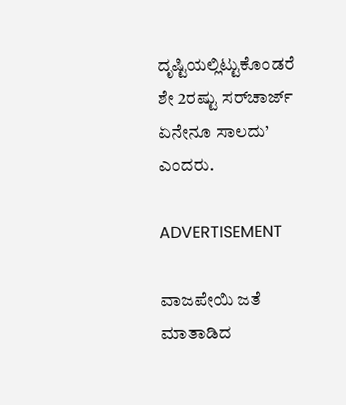ದೃಷ್ಟಿಯಲ್ಲಿಟ್ಟುಕೊಂಡರೆ ಶೇ 2ರಷ್ಟು ಸರ್‌ಚಾರ್ಜ್ ಏನೇನೂ ಸಾಲದು’ ಎಂದರು.

ADVERTISEMENT

ವಾಜಪೇಯಿ ಜತೆ ಮಾತಾಡಿದ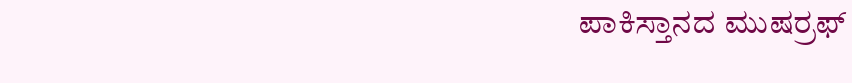ಪಾಕಿಸ್ತಾನದ ಮುಷರ‍್ರಫ್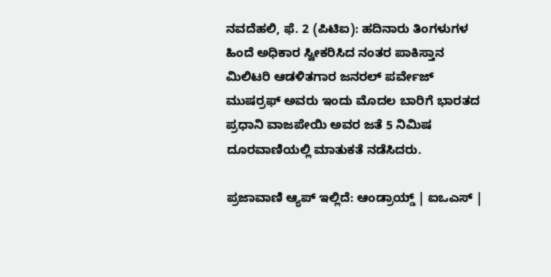ನವದೆಹಲಿ, ಫೆ. 2 (ಪಿಟಿಐ): ಹದಿನಾರು ತಿಂಗಳುಗಳ ಹಿಂದೆ ಅಧಿಕಾರ ಸ್ವೀಕರಿಸಿದ ನಂತರ ಪಾಕಿಸ್ತಾನ ಮಿಲಿಟರಿ ಆಡಳಿತಗಾರ ಜನರಲ್ ಪರ್ವೇಜ್ ಮುಷರ‍್ರಫ್ ಅವರು ಇಂದು ಮೊದಲ ಬಾರಿಗೆ ಭಾರತದ ಪ್ರಧಾನಿ ವಾಜಪೇಯಿ ಅವರ ಜತೆ 5 ನಿಮಿಷ ದೂರವಾಣಿಯಲ್ಲಿ ಮಾತುಕತೆ ನಡೆಸಿದರು.

ಪ್ರಜಾವಾಣಿ ಆ್ಯಪ್ ಇಲ್ಲಿದೆ: ಆಂಡ್ರಾಯ್ಡ್ | ಐಒಎಸ್ |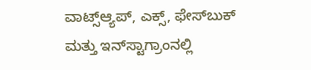ವಾಟ್ಸ್ಆ್ಯಪ್, ಎಕ್ಸ್, ಫೇಸ್‌ಬುಕ್ ಮತ್ತು ಇನ್‌ಸ್ಟಾಗ್ರಾಂನಲ್ಲಿ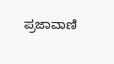ಪ್ರಜಾವಾಣಿ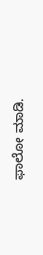ಫಾಲೋ ಮಾಡಿ.